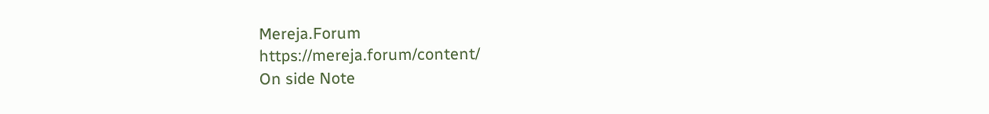Mereja.Forum
https://mereja.forum/content/
On side Note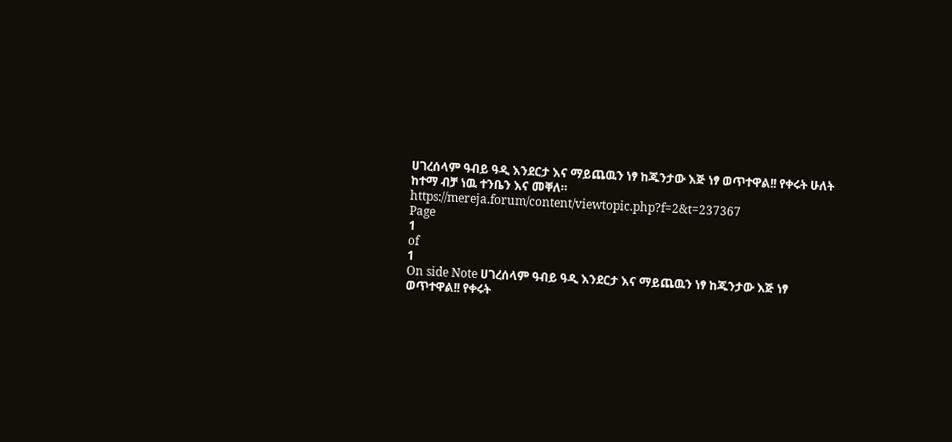ሀገረሰላም ዓብይ ዓዲ እንደርታ እና ማይጨዉን ነፃ ከጁንታው እጅ ነፃ ወጥተዋል!! የቀሩት ሁለት ከተማ ብቻ ነዉ ተንቤን እና መቐለ።
https://mereja.forum/content/viewtopic.php?f=2&t=237367
Page
1
of
1
On side Note ሀገረሰላም ዓብይ ዓዲ እንደርታ እና ማይጨዉን ነፃ ከጁንታው እጅ ነፃ ወጥተዋል!! የቀሩት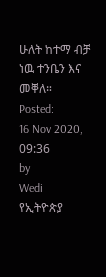ሁለት ከተማ ብቻ ነዉ ተንቤን እና መቐለ።
Posted:
16 Nov 2020, 09:36
by
Wedi
የኢትዮጵያ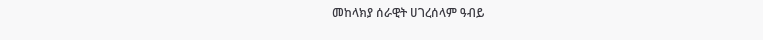መከላክያ ሰራዊት ሀገረሰላም ዓብይ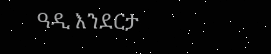ዓዲ እንደርታ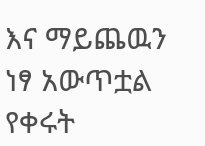እና ማይጨዉን ነፃ አውጥቷል የቀሩት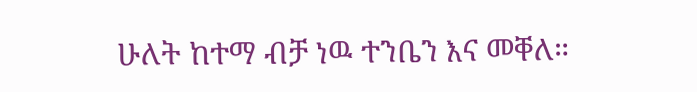ሁለት ከተማ ብቻ ነዉ ተንቤን እና መቐለ።